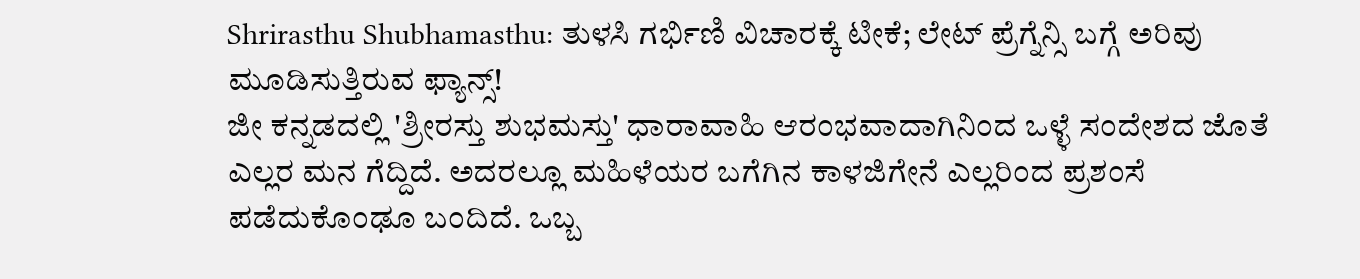Shrirasthu Shubhamasthu: ತುಳಸಿ ಗರ್ಭಿಣಿ ವಿಚಾರಕ್ಕೆ ಟೀಕೆ; ಲೇಟ್ ಪ್ರೆಗ್ನೆನ್ಸಿ ಬಗ್ಗೆ ಅರಿವು ಮೂಡಿಸುತ್ತಿರುವ ಫ್ಯಾನ್ಸ್!
ಜೀ ಕನ್ನಡದಲ್ಲಿ 'ಶ್ರೀರಸ್ತು ಶುಭಮಸ್ತು' ಧಾರಾವಾಹಿ ಆರಂಭವಾದಾಗಿನಿಂದ ಒಳ್ಳೆ ಸಂದೇಶದ ಜೊತೆ ಎಲ್ಲರ ಮನ ಗೆದ್ದಿದೆ. ಅದರಲ್ಲೂ ಮಹಿಳೆಯರ ಬಗೆಗಿನ ಕಾಳಜಿಗೇನೆ ಎಲ್ಲರಿಂದ ಪ್ರಶಂಸೆ ಪಡೆದುಕೊಂಢೂ ಬಂದಿದೆ. ಒಬ್ಬ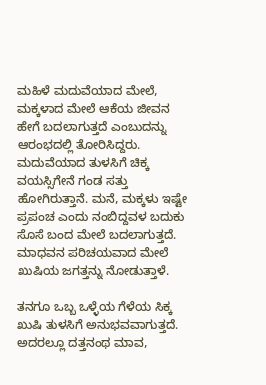ಮಹಿಳೆ ಮದುವೆಯಾದ ಮೇಲೆ, ಮಕ್ಕಳಾದ ಮೇಲೆ ಆಕೆಯ ಜೀವನ ಹೇಗೆ ಬದಲಾಗುತ್ತದೆ ಎಂಬುದನ್ನು ಆರಂಭದಲ್ಲಿ ತೋರಿಸಿದ್ದರು.
ಮದುವೆಯಾದ ತುಳಸಿಗೆ ಚಿಕ್ಕ ವಯಸ್ಸಿಗೇನೆ ಗಂಡ ಸತ್ತು ಹೋಗಿರುತ್ತಾನೆ. ಮನೆ, ಮಕ್ಕಳು ಇಷ್ಟೇ ಪ್ರಪಂಚ ಎಂದು ನಂಬಿದ್ದವಳ ಬದುಕು ಸೊಸೆ ಬಂದ ಮೇಲೆ ಬದಲಾಗುತ್ತದೆ. ಮಾಧವನ ಪರಿಚಯವಾದ ಮೇಲೆ ಖುಷಿಯ ಜಗತ್ತನ್ನು ನೋಡುತ್ತಾಳೆ.

ತನಗೂ ಒಬ್ಬ ಒಳ್ಳೆಯ ಗೆಳೆಯ ಸಿಕ್ಕ ಖುಷಿ ತುಳಸಿಗೆ ಅನುಭವವಾಗುತ್ತದೆ. ಅದರಲ್ಲೂ ದತ್ತನಂಥ ಮಾವ,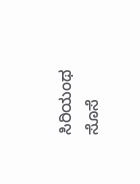ಸಿರಿಯಂಥ ಸೊಸೆ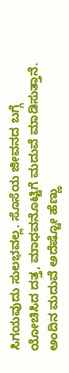ಸಿಗಯವುದು ಸುಲಭವಲ್ಲ. ಸೊಸೆಯ ಜೀವನದ ಬಗ್ಗೆ ಯೋಚಿಸಿದ ದತ್ತ, ಮಾಧವನೊಟ್ಟಿಗೆ ಮದುವೆ ಮಾಡಿಸುತ್ತಾನೆ. ಅಂದಿನ ಮದುವೆ ಅದೆಷ್ಟೋ ಹೆಣ್ಣು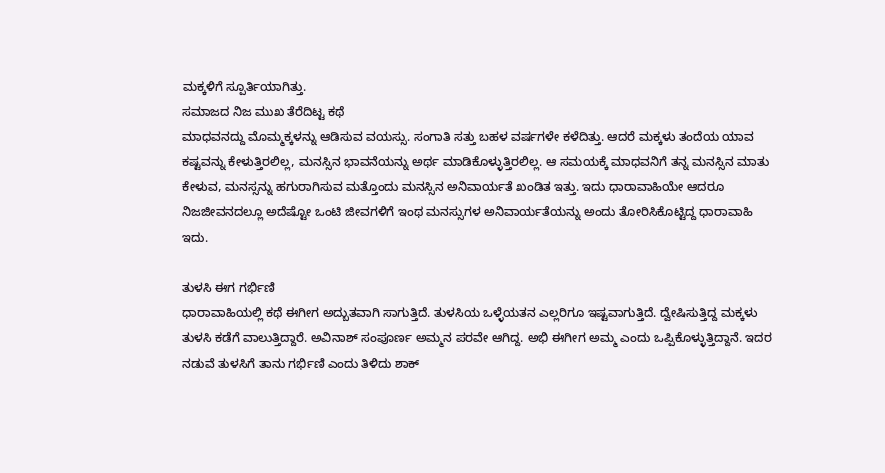ಮಕ್ಕಳಿಗೆ ಸ್ಪೂರ್ತಿಯಾಗಿತ್ತು.
ಸಮಾಜದ ನಿಜ ಮುಖ ತೆರೆದಿಟ್ಟ ಕಥೆ
ಮಾಧವನದ್ದು ಮೊಮ್ಮಕ್ಕಳನ್ನು ಆಡಿಸುವ ವಯಸ್ಸು. ಸಂಗಾತಿ ಸತ್ತು ಬಹಳ ವರ್ಷಗಳೇ ಕಳೆದಿತ್ತು. ಆದರೆ ಮಕ್ಕಳು ತಂದೆಯ ಯಾವ ಕಷ್ಟವನ್ನು ಕೇಳುತ್ತಿರಲಿಲ್ಲ, ಮನಸ್ಸಿನ ಭಾವನೆಯನ್ನು ಅರ್ಥ ಮಾಡಿಕೊಳ್ಳುತ್ತಿರಲಿಲ್ಲ. ಆ ಸಮಯಕ್ಕೆ ಮಾಧವನಿಗೆ ತನ್ನ ಮನಸ್ಸಿನ ಮಾತು ಕೇಳುವ, ಮನಸ್ಸನ್ನು ಹಗುರಾಗಿಸುವ ಮತ್ತೊಂದು ಮನಸ್ಸಿನ ಅನಿವಾರ್ಯತೆ ಖಂಡಿತ ಇತ್ತು. ಇದು ಧಾರಾವಾಹಿಯೇ ಆದರೂ ನಿಜಜೀವನದಲ್ಲೂ ಅದೆಷ್ಟೋ ಒಂಟಿ ಜೀವಗಳಿಗೆ ಇಂಥ ಮನಸ್ಸುಗಳ ಅನಿವಾರ್ಯತೆಯನ್ನು ಅಂದು ತೋರಿಸಿಕೊಟ್ಟಿದ್ದ ಧಾರಾವಾಹಿ ಇದು.

ತುಳಸಿ ಈಗ ಗರ್ಭಿಣಿ
ಧಾರಾವಾಹಿಯಲ್ಲಿ ಕಥೆ ಈಗೀಗ ಅದ್ಬುತವಾಗಿ ಸಾಗುತ್ತಿದೆ. ತುಳಸಿಯ ಒಳ್ಳೆಯತನ ಎಲ್ಲರಿಗೂ ಇಷ್ಟವಾಗುತ್ತಿದೆ. ದ್ವೇಷಿಸುತ್ತಿದ್ದ ಮಕ್ಕಳು ತುಳಸಿ ಕಡೆಗೆ ವಾಲುತ್ತಿದ್ದಾರೆ. ಅವಿನಾಶ್ ಸಂಪೂರ್ಣ ಅಮ್ಮನ ಪರವೇ ಆಗಿದ್ದ. ಅಭಿ ಈಗೀಗ ಅಮ್ಮ ಎಂದು ಒಪ್ಪಿಕೊಳ್ಳುತ್ತಿದ್ದಾನೆ. ಇದರ ನಡುವೆ ತುಳಸಿಗೆ ತಾನು ಗರ್ಭಿಣಿ ಎಂದು ತಿಳಿದು ಶಾಕ್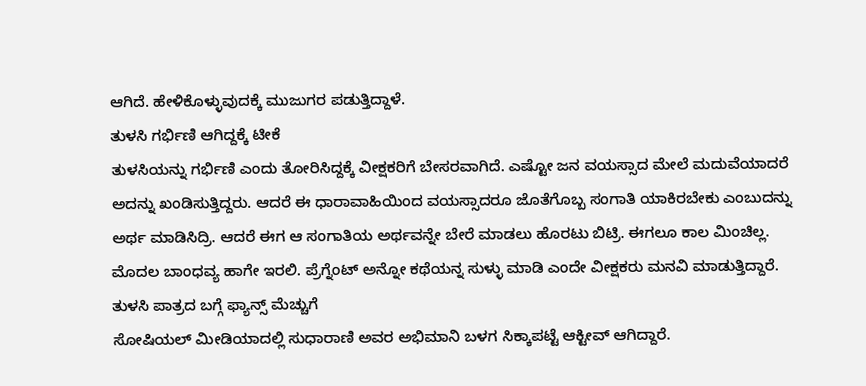ಆಗಿದೆ. ಹೇಳಿಕೊಳ್ಳುವುದಕ್ಕೆ ಮುಜುಗರ ಪಡುತ್ತಿದ್ದಾಳೆ.
ತುಳಸಿ ಗರ್ಭಿಣಿ ಆಗಿದ್ದಕ್ಕೆ ಟೀಕೆ
ತುಳಸಿಯನ್ನು ಗರ್ಭಿಣಿ ಎಂದು ತೋರಿಸಿದ್ದಕ್ಕೆ ವೀಕ್ಷಕರಿಗೆ ಬೇಸರವಾಗಿದೆ. ಎಷ್ಟೋ ಜನ ವಯಸ್ಸಾದ ಮೇಲೆ ಮದುವೆಯಾದರೆ ಅದನ್ನು ಖಂಡಿಸುತ್ತಿದ್ದರು. ಆದರೆ ಈ ಧಾರಾವಾಹಿಯಿಂದ ವಯಸ್ಸಾದರೂ ಜೊತೆಗೊಬ್ಬ ಸಂಗಾತಿ ಯಾಕಿರಬೇಕು ಎಂಬುದನ್ನು ಅರ್ಥ ಮಾಡಿಸಿದ್ರಿ. ಆದರೆ ಈಗ ಆ ಸಂಗಾತಿಯ ಅರ್ಥವನ್ನೇ ಬೇರೆ ಮಾಡಲು ಹೊರಟು ಬಿಟ್ರಿ. ಈಗಲೂ ಕಾಲ ಮಿಂಚಿಲ್ಲ. ಮೊದಲ ಬಾಂಧವ್ಯ ಹಾಗೇ ಇರಲಿ. ಪ್ರೆಗ್ನೆಂಟ್ ಅನ್ನೋ ಕಥೆಯನ್ನ ಸುಳ್ಳು ಮಾಡಿ ಎಂದೇ ವೀಕ್ಷಕರು ಮನವಿ ಮಾಡುತ್ತಿದ್ದಾರೆ.
ತುಳಸಿ ಪಾತ್ರದ ಬಗ್ಗೆ ಫ್ಯಾನ್ಸ್ ಮೆಚ್ಚುಗೆ
ಸೋಷಿಯಲ್ ಮೀಡಿಯಾದಲ್ಲಿ ಸುಧಾರಾಣಿ ಅವರ ಅಭಿಮಾನಿ ಬಳಗ ಸಿಕ್ಕಾಪಟ್ಟೆ ಆಕ್ಟೀವ್ ಆಗಿದ್ದಾರೆ.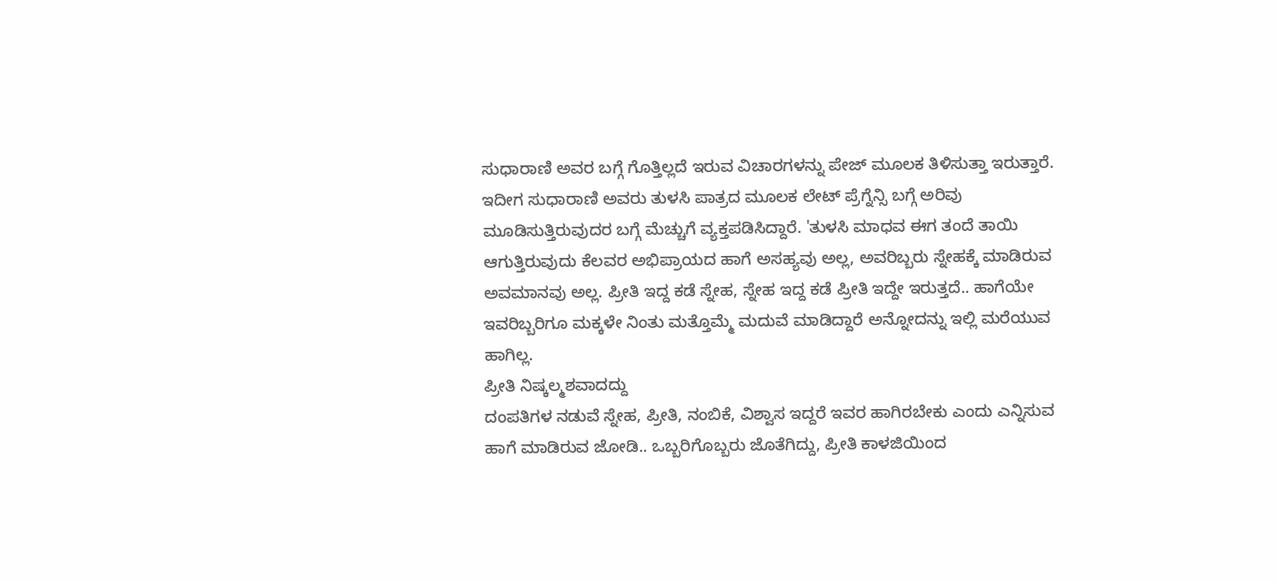ಸುಧಾರಾಣಿ ಅವರ ಬಗ್ಗೆ ಗೊತ್ತಿಲ್ಲದೆ ಇರುವ ವಿಚಾರಗಳನ್ನು ಪೇಜ್ ಮೂಲಕ ತಿಳಿಸುತ್ತಾ ಇರುತ್ತಾರೆ. ಇದೀಗ ಸುಧಾರಾಣಿ ಅವರು ತುಳಸಿ ಪಾತ್ರದ ಮೂಲಕ ಲೇಟ್ ಪ್ರೆಗ್ನೆನ್ಸಿ ಬಗ್ಗೆ ಅರಿವು ಮೂಡಿಸುತ್ತಿರುವುದರ ಬಗ್ಗೆ ಮೆಚ್ಚುಗೆ ವ್ಯಕ್ತಪಡಿಸಿದ್ದಾರೆ. 'ತುಳಸಿ ಮಾಧವ ಈಗ ತಂದೆ ತಾಯಿ ಆಗುತ್ತಿರುವುದು ಕೆಲವರ ಅಭಿಪ್ರಾಯದ ಹಾಗೆ ಅಸಹ್ಯವು ಅಲ್ಲ, ಅವರಿಬ್ಬರು ಸ್ನೇಹಕ್ಕೆ ಮಾಡಿರುವ ಅವಮಾನವು ಅಲ್ಲ. ಪ್ರೀತಿ ಇದ್ದ ಕಡೆ ಸ್ನೇಹ, ಸ್ನೇಹ ಇದ್ದ ಕಡೆ ಪ್ರೀತಿ ಇದ್ದೇ ಇರುತ್ತದೆ.. ಹಾಗೆಯೇ ಇವರಿಬ್ಬರಿಗೂ ಮಕ್ಕಳೇ ನಿಂತು ಮತ್ತೊಮ್ಮೆ ಮದುವೆ ಮಾಡಿದ್ದಾರೆ ಅನ್ನೋದನ್ನು ಇಲ್ಲಿ ಮರೆಯುವ ಹಾಗಿಲ್ಲ.
ಪ್ರೀತಿ ನಿಷ್ಕಲ್ಮಶವಾದದ್ದು
ದಂಪತಿಗಳ ನಡುವೆ ಸ್ನೇಹ, ಪ್ರೀತಿ, ನಂಬಿಕೆ, ವಿಶ್ವಾಸ ಇದ್ದರೆ ಇವರ ಹಾಗಿರಬೇಕು ಎಂದು ಎನ್ನಿಸುವ ಹಾಗೆ ಮಾಡಿರುವ ಜೋಡಿ.. ಒಬ್ಬರಿಗೊಬ್ಬರು ಜೊತೆಗಿದ್ದು, ಪ್ರೀತಿ ಕಾಳಜಿಯಿಂದ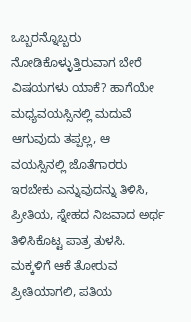ಒಬ್ಬರನ್ನೊಬ್ಬರು ನೋಡಿಕೊಳ್ಳುತ್ತಿರುವಾಗ ಬೇರೆ ವಿಷಯಗಳು ಯಾಕೆ? ಹಾಗೆಯೇ ಮಧ್ಯವಯಸ್ಸಿನಲ್ಲಿ ಮದುವೆ ಆಗುವುದು ತಪ್ಪಲ್ಲ, ಆ ವಯಸ್ಸಿನಲ್ಲಿ ಜೊತೆಗಾರರು ಇರಬೇಕು ಎನ್ನುವುದನ್ನು ತಿಳಿಸಿ, ಪ್ರೀತಿಯ, ಸ್ನೇಹದ ನಿಜವಾದ ಅರ್ಥ ತಿಳಿಸಿಕೊಟ್ಟ ಪಾತ್ರ ತುಳಸಿ. ಮಕ್ಕಳಿಗೆ ಆಕೆ ತೋರುವ ಪ್ರೀತಿಯಾಗಲಿ, ಪತಿಯ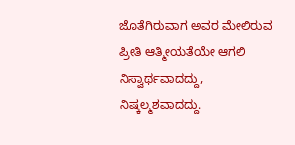ಜೊತೆಗಿರುವಾಗ ಅವರ ಮೇಲಿರುವ ಪ್ರೀತಿ ಆತ್ಮೀಯತೆಯೇ ಆಗಲಿ ನಿಸ್ವಾರ್ಥವಾದದ್ದು, ನಿಷ್ಕಲ್ಮಶವಾದದ್ದು.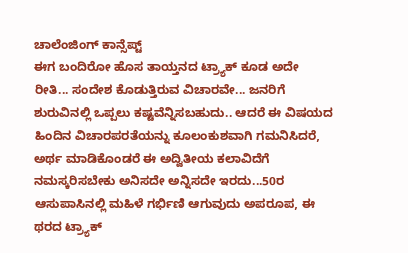ಚಾಲೆಂಜಿಂಗ್ ಕಾನ್ಸೆಪ್ಟ್
ಈಗ ಬಂದಿರೋ ಹೊಸ ತಾಯ್ತನದ ಟ್ರ್ಯಾಕ್ ಕೂಡ ಅದೇ ರೀತಿ... ಸಂದೇಶ ಕೊಡುತ್ತಿರುವ ವಿಚಾರವೇ... ಜನರಿಗೆ ಶುರುವಿನಲ್ಲಿ ಒಪ್ಪಲು ಕಷ್ಟವೆನ್ನಿಸಬಹುದು.. ಆದರೆ ಈ ವಿಷಯದ ಹಿಂದಿನ ವಿಚಾರಪರತೆಯನ್ನು ಕೂಲಂಕುಶವಾಗಿ ಗಮನಿಸಿದರೆ, ಅರ್ಥ ಮಾಡಿಕೊಂಡರೆ ಈ ಅದ್ವಿತೀಯ ಕಲಾವಿದೆಗೆ ನಮಸ್ಕರಿಸಬೇಕು ಅನಿಸದೇ ಅನ್ನಿಸದೇ ಇರದು...50ರ ಆಸುಪಾಸಿನಲ್ಲಿ ಮಹಿಳೆ ಗರ್ಭಿಣಿ ಆಗುವುದು ಅಪರೂಪ, ಈ ಥರದ ಟ್ರ್ಯಾಕ್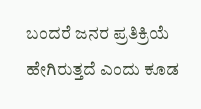ಬಂದರೆ ಜನರ ಪ್ರತಿಕ್ರಿಯೆ ಹೇಗಿರುತ್ತದೆ ಎಂದು ಕೂಡ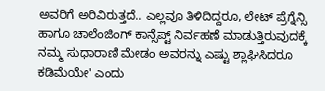ಅವರಿಗೆ ಅರಿವಿರುತ್ತದೆ.. ಎಲ್ಲವೂ ತಿಳಿದಿದ್ದರೂ, ಲೇಟ್ ಪ್ರೆಗ್ನೆನ್ಸಿ ಹಾಗೂ ಚಾಲೆಂಜಿಂಗ್ ಕಾನ್ಸೆಪ್ಟ್ ನಿರ್ವಹಣೆ ಮಾಡುತ್ತಿರುವುದಕ್ಕೆ ನಮ್ಮ ಸುಧಾರಾಣಿ ಮೇಡಂ ಅವರನ್ನು ಎಷ್ಟು ಶ್ಲಾಘಿಸಿದರೂ ಕಡಿಮೆಯೇ' ಎಂದು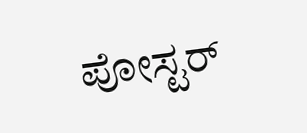ಪೋಸ್ಟರ್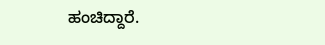ಹಂಚಿದ್ದಾರೆ.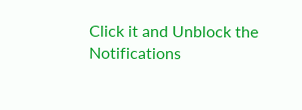Click it and Unblock the Notifications